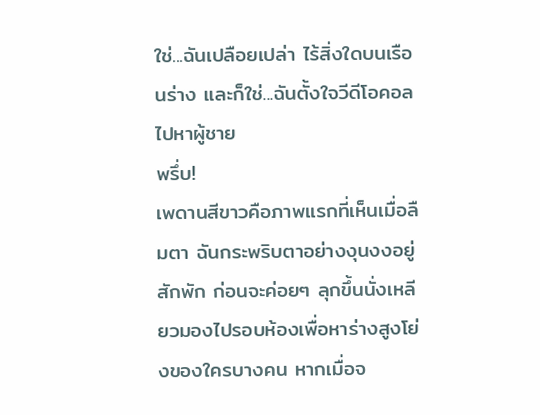ใช่...ฉันเปลือยเปล่า ไร้สิ่งใดบนเรือนร่าง และก็ใช่...ฉันตั้งใจวีดีโอคอลไปหาผู้ชาย
พรึ่บ!
เพดานสีขาวคือภาพแรกที่เห็นเมื่อลืมตา ฉันกระพริบตาอย่างงุนงงอยู่สักพัก ก่อนจะค่อยๆ ลุกขึ้นนั่งเหลียวมองไปรอบห้องเพื่อหาร่างสูงโย่งของใครบางคน หากเมื่อจ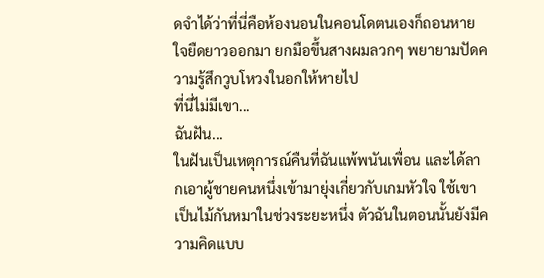ดจำได้ว่าที่นี่คือห้องนอนในคอนโดตนเองก็ถอนหายใจยืดยาวออกมา ยกมือขึ้นสางผมลวกๆ พยายามปัดความรู้สึกวูบโหวงในอกให้หายไป
ที่นี่ไม่มีเขา...
ฉันฝัน...
ในฝันเป็นเหตุการณ์คืนที่ฉันแพ้พนันเพื่อน และได้ลากเอาผู้ชายคนหนึ่งเข้ามายุ่งเกี่ยวกับเกมหัวใจ ใช้เขาเป็นไม้กันหมาในช่วงระยะหนึ่ง ตัวฉันในตอนนั้นยังมีความคิดแบบ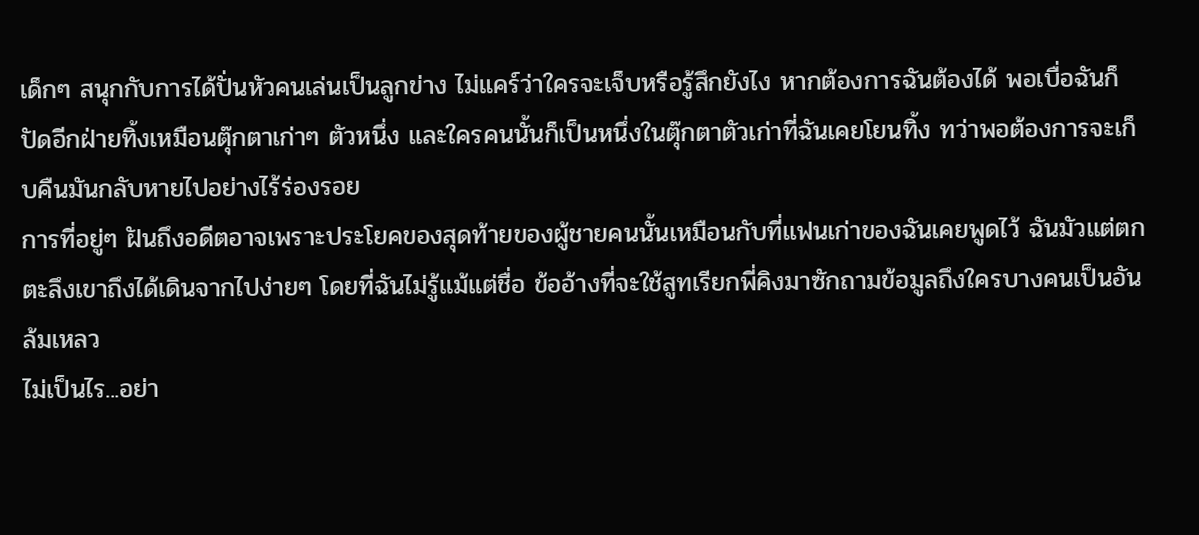เด็กๆ สนุกกับการได้ปั่นหัวคนเล่นเป็นลูกข่าง ไม่แคร์ว่าใครจะเจ็บหรือรู้สึกยังไง หากต้องการฉันต้องได้ พอเบื่อฉันก็ปัดอีกฝ่ายทิ้งเหมือนตุ๊กตาเก่าๆ ตัวหนึ่ง และใครคนนั้นก็เป็นหนึ่งในตุ๊กตาตัวเก่าที่ฉันเคยโยนทิ้ง ทว่าพอต้องการจะเก็บคืนมันกลับหายไปอย่างไร้ร่องรอย
การที่อยู่ๆ ฝันถึงอดีตอาจเพราะประโยคของสุดท้ายของผู้ชายคนนั้นเหมือนกับที่แฟนเก่าของฉันเคยพูดไว้ ฉันมัวแต่ตกตะลึงเขาถึงได้เดินจากไปง่ายๆ โดยที่ฉันไม่รู้แม้แต่ชื่อ ข้ออ้างที่จะใช้สูทเรียกพี่คิงมาซักถามข้อมูลถึงใครบางคนเป็นอันล้มเหลว
ไม่เป็นไร...อย่า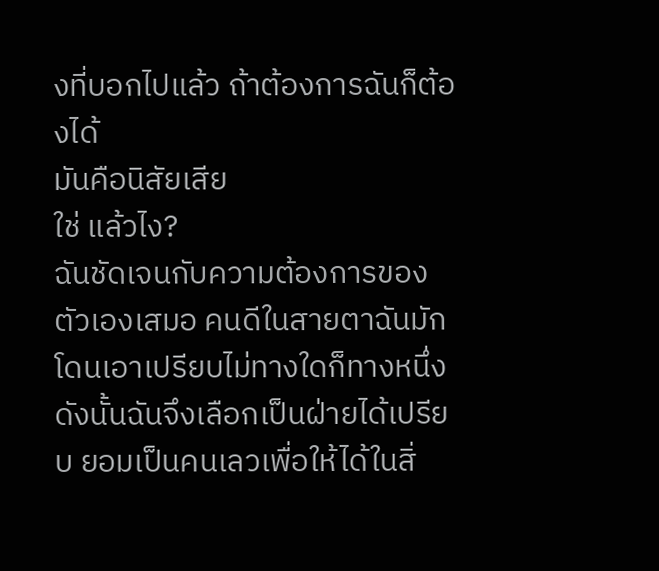งที่บอกไปแล้ว ถ้าต้องการฉันก็ต้องได้
มันคือนิสัยเสีย
ใช่ แล้วไง?
ฉันชัดเจนกับความต้องการของตัวเองเสมอ คนดีในสายตาฉันมักโดนเอาเปรียบไม่ทางใดก็ทางหนึ่ง ดังนั้นฉันจึงเลือกเป็นฝ่ายได้เปรียบ ยอมเป็นคนเลวเพื่อให้ได้ในสิ่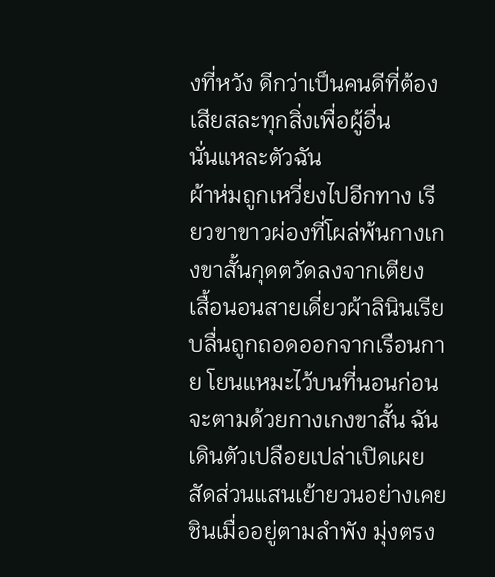งที่หวัง ดีกว่าเป็นคนดีที่ต้องเสียสละทุกสิ่งเพื่อผู้อื่น
นั่นแหละตัวฉัน
ผ้าห่มถูกเหวี่ยงไปอีกทาง เรียวขาขาวผ่องที่โผล่พ้นกางเกงขาสั้นกุดตวัดลงจากเตียง เสื้อนอนสายเดี่ยวผ้าลินินเรียบลื่นถูกถอดออกจากเรือนกาย โยนแหมะไว้บนที่นอนก่อนจะตามด้วยกางเกงขาสั้น ฉันเดินตัวเปลือยเปล่าเปิดเผยสัดส่วนแสนเย้ายวนอย่างเคยชินเมื่ออยู่ตามลำพัง มุ่งตรง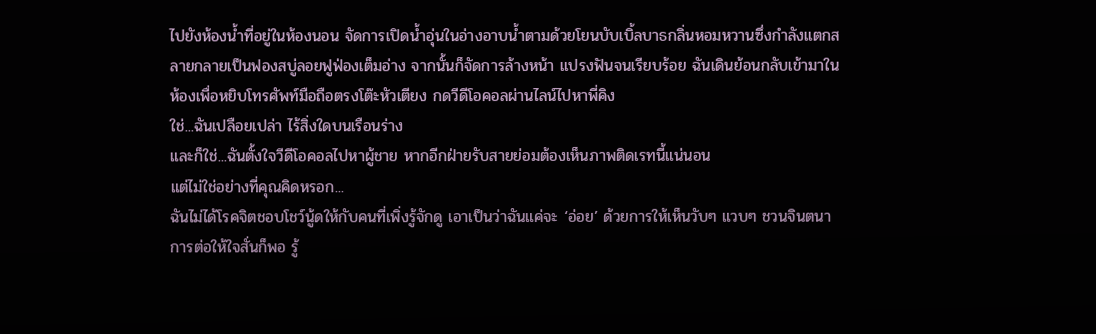ไปยังห้องน้ำที่อยู่ในห้องนอน จัดการเปิดน้ำอุ่นในอ่างอาบน้ำตามด้วยโยนบับเบิ้ลบาธกลิ่นหอมหวานซึ่งกำลังแตกสลายกลายเป็นฟองสบู่ลอยฟูฟ่องเต็มอ่าง จากนั้นก็จัดการล้างหน้า แปรงฟันจนเรียบร้อย ฉันเดินย้อนกลับเข้ามาในห้องเพื่อหยิบโทรศัพท์มือถือตรงโต๊ะหัวเตียง กดวีดีโอคอลผ่านไลน์ไปหาพี่คิง
ใช่...ฉันเปลือยเปล่า ไร้สิ่งใดบนเรือนร่าง
และก็ใช่...ฉันตั้งใจวีดีโอคอลไปหาผู้ชาย หากอีกฝ่ายรับสายย่อมต้องเห็นภาพติดเรทนี้แน่นอน
แต่ไม่ใช่อย่างที่คุณคิดหรอก...
ฉันไม่ได้โรคจิตชอบโชว์นู้ดให้กับคนที่เพิ่งรู้จักดู เอาเป็นว่าฉันแค่จะ ‘อ่อย’ ด้วยการให้เห็นวับๆ แวบๆ ชวนจินตนาการต่อให้ใจสั่นก็พอ รู้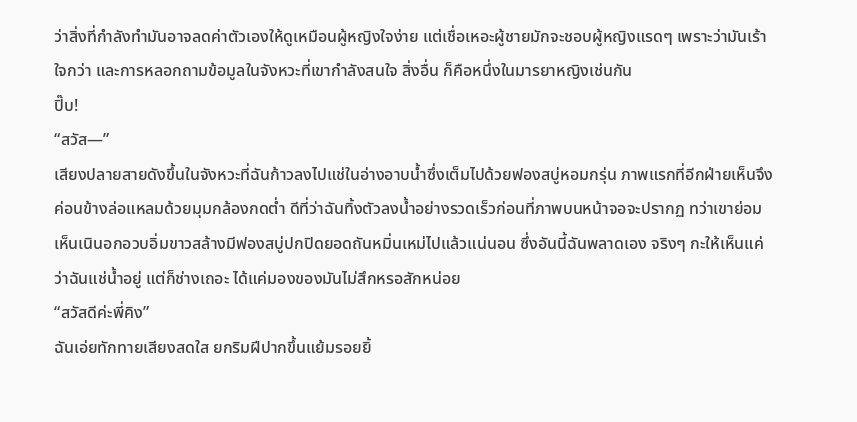ว่าสิ่งที่กำลังทำมันอาจลดค่าตัวเองให้ดูเหมือนผู้หญิงใจง่าย แต่เชื่อเหอะผู้ชายมักจะชอบผู้หญิงแรดๆ เพราะว่ามันเร้าใจกว่า และการหลอกถามข้อมูลในจังหวะที่เขากำลังสนใจ สิ่งอื่น ก็คือหนึ่งในมารยาหญิงเช่นกัน
ปิ๊บ!
“สวัส—”
เสียงปลายสายดังขึ้นในจังหวะที่ฉันก้าวลงไปแช่ในอ่างอาบน้ำซึ่งเต็มไปด้วยฟองสบู่หอมกรุ่น ภาพแรกที่อีกฝ่ายเห็นจึงค่อนข้างล่อแหลมด้วยมุมกล้องกดต่ำ ดีที่ว่าฉันทิ้งตัวลงน้ำอย่างรวดเร็วก่อนที่ภาพบนหน้าจอจะปรากฏ ทว่าเขาย่อมเห็นเนินอกอวบอิ่มขาวสล้างมีฟองสบู่ปกปิดยอดถันหมิ่นเหม่ไปแล้วแน่นอน ซึ่งอันนี้ฉันพลาดเอง จริงๆ กะให้เห็นแค่ว่าฉันแช่น้ำอยู่ แต่ก็ช่างเถอะ ได้แค่มองของมันไม่สึกหรอสักหน่อย
“สวัสดีค่ะพี่คิง”
ฉันเอ่ยทักทายเสียงสดใส ยกริมฝีปากขึ้นแย้มรอยยิ้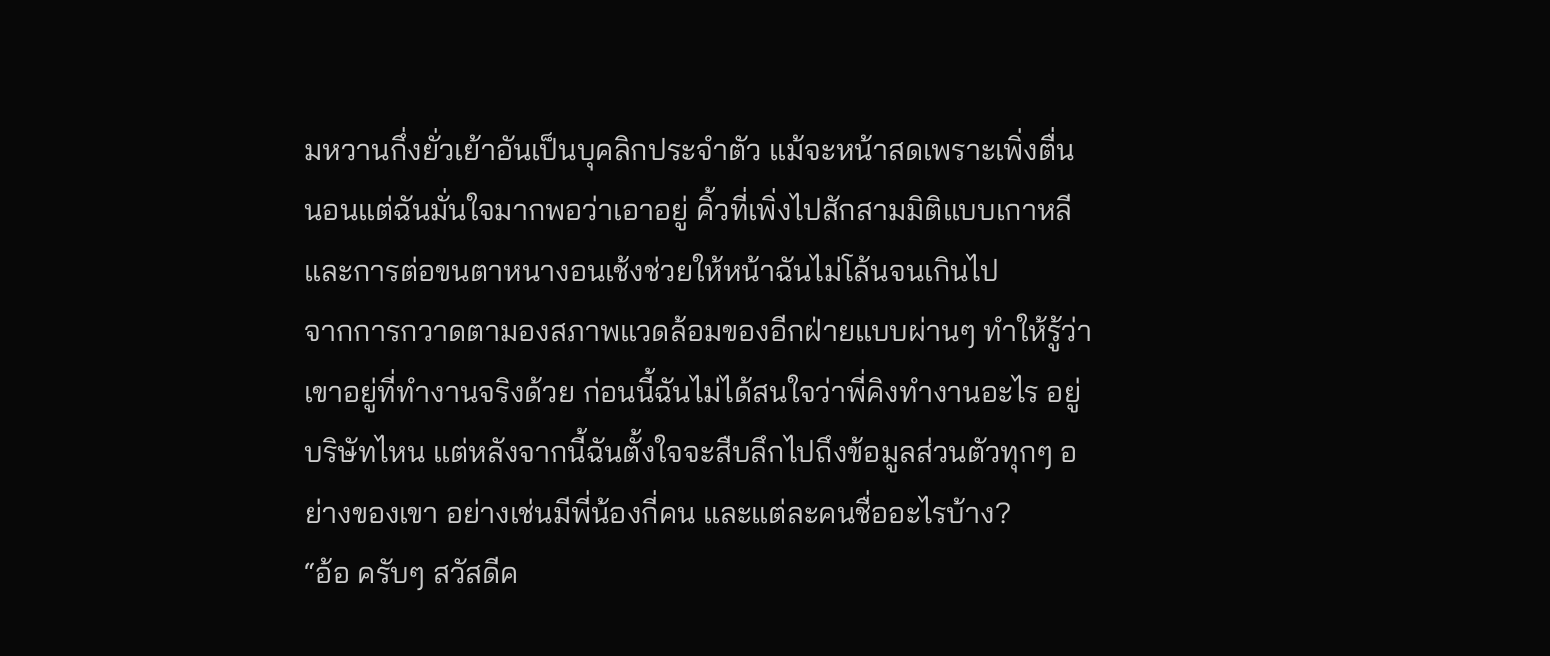มหวานกึ่งยั่วเย้าอันเป็นบุคลิกประจำตัว แม้จะหน้าสดเพราะเพิ่งตื่นนอนแต่ฉันมั่นใจมากพอว่าเอาอยู่ คิ้วที่เพิ่งไปสักสามมิติแบบเกาหลี และการต่อขนตาหนางอนเช้งช่วยให้หน้าฉันไม่โล้นจนเกินไป
จากการกวาดตามองสภาพแวดล้อมของอีกฝ่ายแบบผ่านๆ ทำให้รู้ว่าเขาอยู่ที่ทำงานจริงด้วย ก่อนนี้ฉันไม่ได้สนใจว่าพี่คิงทำงานอะไร อยู่บริษัทไหน แต่หลังจากนี้ฉันตั้งใจจะสืบลึกไปถึงข้อมูลส่วนตัวทุกๆ อย่างของเขา อย่างเช่นมีพี่น้องกี่คน และแต่ละคนชื่ออะไรบ้าง?
“อ้อ ครับๆ สวัสดีค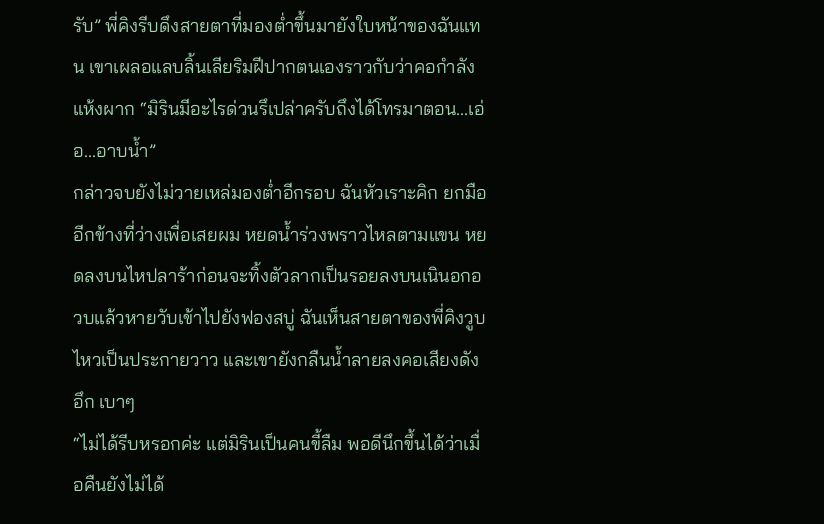รับ” พี่คิงรีบดึงสายตาที่มองต่ำขึ้นมายังใบหน้าของฉันแทน เขาเผลอแลบลิ้นเลียริมฝีปากตนเองราวกับว่าคอกำลังแห้งผาก “มิรินมีอะไรด่วนรึเปล่าครับถึงได้โทรมาตอน...เอ่อ...อาบน้ำ”
กล่าวจบยังไม่วายเหล่มองต่ำอีกรอบ ฉันหัวเราะคิก ยกมืออีกข้างที่ว่างเพื่อเสยผม หยดน้ำร่วงพราวไหลตามแขน หยดลงบนไหปลาร้าก่อนจะทิ้งตัวลากเป็นรอยลงบนเนินอกอวบแล้วหายวับเข้าไปยังฟองสบู่ ฉันเห็นสายตาของพี่คิงวูบไหวเป็นประกายวาว และเขายังกลืนน้ำลายลงคอเสียงดัง อึก เบาๆ
“ไม่ได้รีบหรอกค่ะ แต่มิรินเป็นคนขี้ลืม พอดีนึกขึ้นได้ว่าเมื่อคืนยังไม่ได้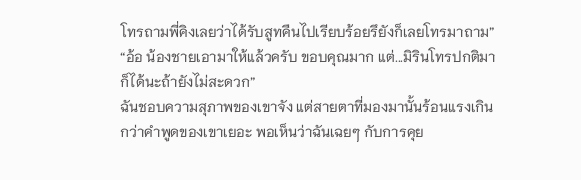โทรถามพี่คิงเลยว่าได้รับสูทคืนไปเรียบร้อยรึยังก็เลยโทรมาถาม”
“อ้อ น้องชายเอามาให้แล้วครับ ขอบคุณมาก แต่...มิรินโทรปกติมาก็ได้นะถ้ายังไม่สะดวก”
ฉันชอบความสุภาพของเขาจัง แต่สายตาที่มองมานั้นร้อนแรงเกินกว่าคำพูดของเขาเยอะ พอเห็นว่าฉันเฉยๆ กับการคุย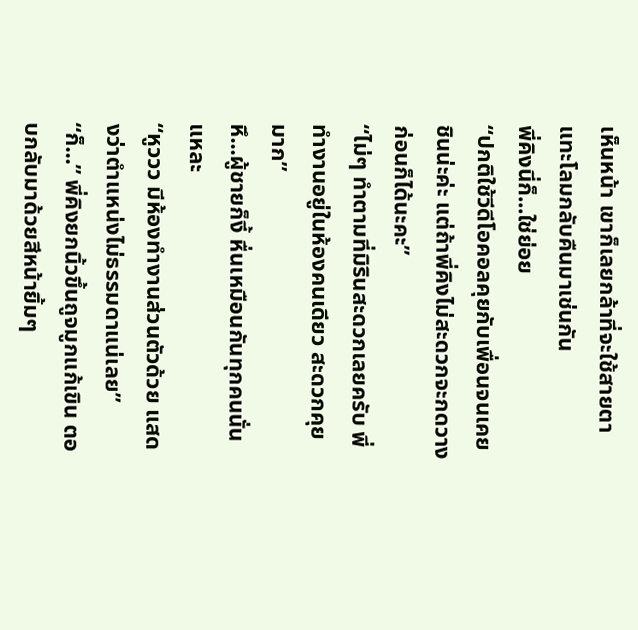เห็นหน้า เขาก็เลยกล้าที่จะใช้สายตาแทะโลมกลับคืนมาเช่นกัน
พี่คิงนี่ก็...ใช่ย่อย
“ปกติใช้วีดีโอคอลคุยกับเพื่อนจนเคยชินน่ะค่ะ แต่ถ้าพี่คิงไม่สะดวกจะกดวางก่อนก็ได้นะคะ”
“ไม่ๆ ทำตามที่มิรินสะดวกเลยครับ พี่ทำงานอยู่ในห้องคนเดียว สะดวกคุยมาก”
หึ...ผู้ชายก็งี้ หื่นเหมือนกันทุกคนนั่นแหละ
“หูววว มีห้องทำงานส่วนตัวด้วย แสดงว่าตำแหน่งไม่ธรรมดาแน่เลย”
“ก็...” พี่คิงยกนิ้วขึ้นถูจมูกแก้เขิน ตอบกลับมาด้วยสีหน้ายิ้มๆ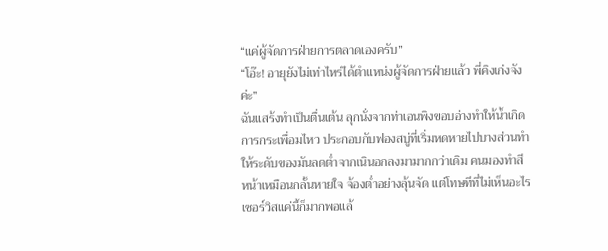“แค่ผู้จัดการฝ่ายการตลาดเองครับ”
“โอ๊ะ! อายุยังไม่เท่าไหร่ได้ตำแหน่งผู้จัดการฝ่ายแล้ว พี่คิงเก่งจังค่ะ”
ฉันแสร้งทำเป็นตื่นเต้น ลุกนั่งจากท่าเอนพิงขอบอ่างทำให้น้ำเกิดการกระเพื่อมไหว ประกอบกับฟองสบู่ที่เริ่มหดหายไปบางส่วนทำให้ระดับของมันลดต่ำจากเนินอกลงมามากกว่าเดิม คนมองทำสีหน้าเหมือนกลั้นหายใจ จ้องต่ำอย่างลุ้นจัด แต่โทษทีที่ไม่เห็นอะไร เซอร์วิสแค่นี้ก็มากพอแล้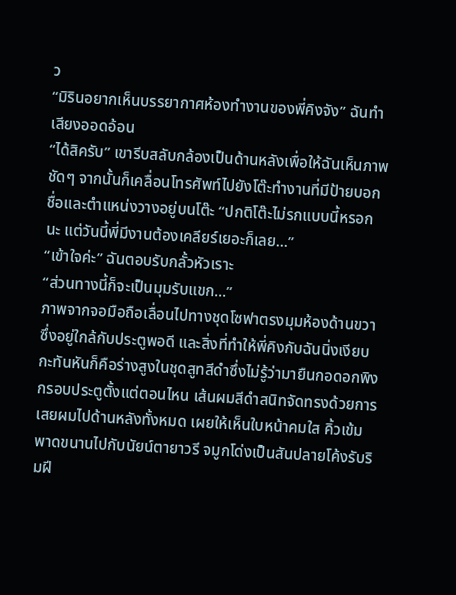ว
“มิรินอยากเห็นบรรยากาศห้องทำงานของพี่คิงจัง” ฉันทำเสียงออดอ้อน
“ได้สิครับ” เขารีบสลับกล้องเป็นด้านหลังเพื่อให้ฉันเห็นภาพชัดๆ จากนั้นก็เคลื่อนโทรศัพท์ไปยังโต๊ะทำงานที่มีป้ายบอกชื่อและตำแหน่งวางอยู่บนโต๊ะ “ปกติโต๊ะไม่รกแบบนี้หรอกนะ แต่วันนี้พี่มีงานต้องเคลียร์เยอะก็เลย...”
“เข้าใจค่ะ” ฉันตอบรับกลั้วหัวเราะ
“ส่วนทางนี้ก็จะเป็นมุมรับแขก...”
ภาพจากจอมือถือเลื่อนไปทางชุดโซฟาตรงมุมห้องด้านขวาซึ่งอยู่ใกล้กับประตูพอดี และสิ่งที่ทำให้พี่คิงกับฉันนิ่งเงียบกะทันหันก็คือร่างสูงในชุดสูทสีดำซึ่งไม่รู้ว่ามายืนกอดอกพิงกรอบประตูตั้งแต่ตอนไหน เส้นผมสีดำสนิทจัดทรงด้วยการเสยผมไปด้านหลังทั้งหมด เผยให้เห็นใบหน้าคมใส คิ้วเข้มพาดขนานไปกับนัยน์ตายาวรี จมูกโด่งเป็นสันปลายโค้งรับริมฝี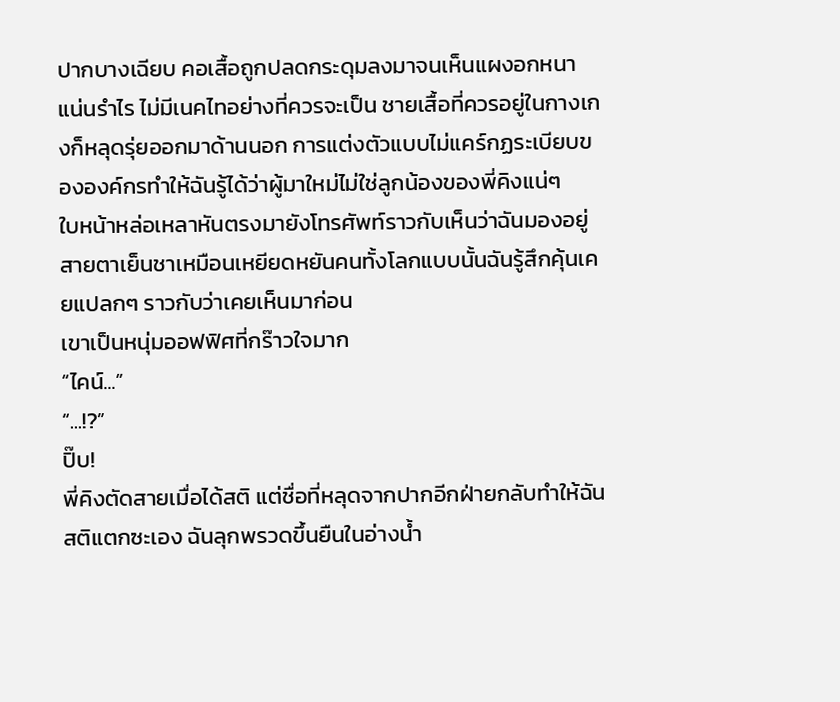ปากบางเฉียบ คอเสื้อถูกปลดกระดุมลงมาจนเห็นแผงอกหนาแน่นรำไร ไม่มีเนคไทอย่างที่ควรจะเป็น ชายเสื้อที่ควรอยู่ในกางเกงก็หลุดรุ่ยออกมาด้านนอก การแต่งตัวแบบไม่แคร์กฏระเบียบขององค์กรทำให้ฉันรู้ได้ว่าผู้มาใหม่ไม่ใช่ลูกน้องของพี่คิงแน่ๆ
ใบหน้าหล่อเหลาหันตรงมายังโทรศัพท์ราวกับเห็นว่าฉันมองอยู่ สายตาเย็นชาเหมือนเหยียดหยันคนทั้งโลกแบบนั้นฉันรู้สึกคุ้นเคยแปลกๆ ราวกับว่าเคยเห็นมาก่อน
เขาเป็นหนุ่มออฟฟิศที่กร๊าวใจมาก
“ไคน์...”
“...!?”
ปิ๊บ!
พี่คิงตัดสายเมื่อได้สติ แต่ชื่อที่หลุดจากปากอีกฝ่ายกลับทำให้ฉันสติแตกซะเอง ฉันลุกพรวดขึ้นยืนในอ่างน้ำ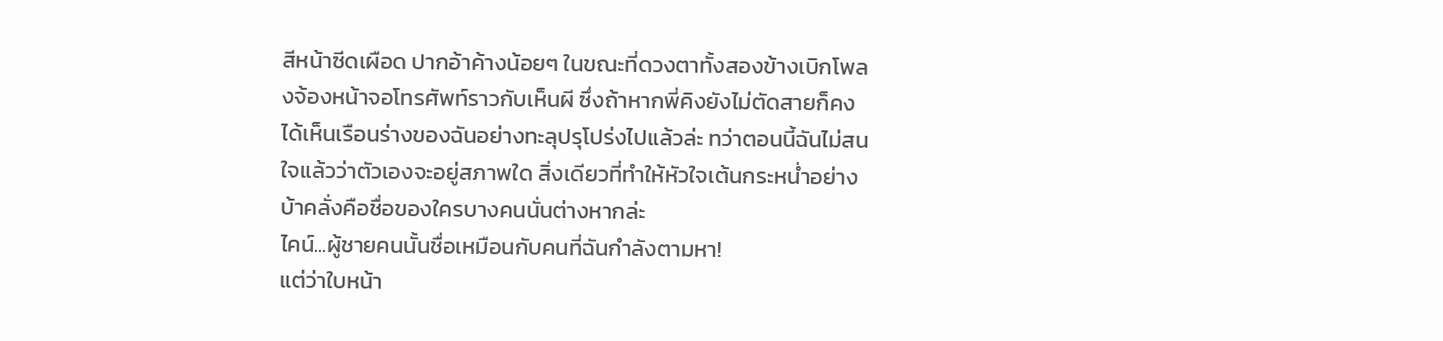สีหน้าซีดเผือด ปากอ้าค้างน้อยๆ ในขณะที่ดวงตาทั้งสองข้างเบิกโพลงจ้องหน้าจอโทรศัพท์ราวกับเห็นผี ซึ่งถ้าหากพี่คิงยังไม่ตัดสายก็คงได้เห็นเรือนร่างของฉันอย่างทะลุปรุโปร่งไปแล้วล่ะ ทว่าตอนนี้ฉันไม่สนใจแล้วว่าตัวเองจะอยู่สภาพใด สิ่งเดียวที่ทำให้หัวใจเต้นกระหน่ำอย่างบ้าคลั่งคือชื่อของใครบางคนนั่นต่างหากล่ะ
ไคน์...ผู้ชายคนนั้นชื่อเหมือนกับคนที่ฉันกำลังตามหา!
แต่ว่าใบหน้า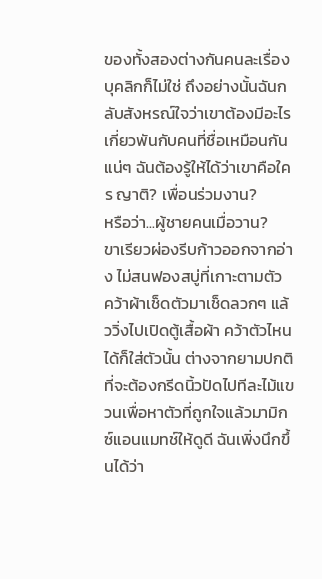ของทั้งสองต่างกันคนละเรื่อง บุคลิกก็ไม่ใช่ ถึงอย่างนั้นฉันกลับสังหรณ์ใจว่าเขาต้องมีอะไรเกี่ยวพันกับคนที่ชื่อเหมือนกันแน่ๆ ฉันต้องรู้ให้ได้ว่าเขาคือใคร ญาติ? เพื่อนร่วมงาน?
หรือว่า...ผู้ชายคนเมื่อวาน?
ขาเรียวผ่องรีบก้าวออกจากอ่าง ไม่สนฟองสบู่ที่เกาะตามตัว คว้าผ้าเช็ดตัวมาเช็ดลวกๆ แล้ววิ่งไปเปิดตู้เสื้อผ้า คว้าตัวไหนได้ก็ใส่ตัวนั้น ต่างจากยามปกติที่จะต้องกรีดนิ้วปัดไปทีละไม้แขวนเพื่อหาตัวที่ถูกใจแล้วมามิกซ์แอนแมทช์ให้ดูดี ฉันเพิ่งนึกขึ้นได้ว่า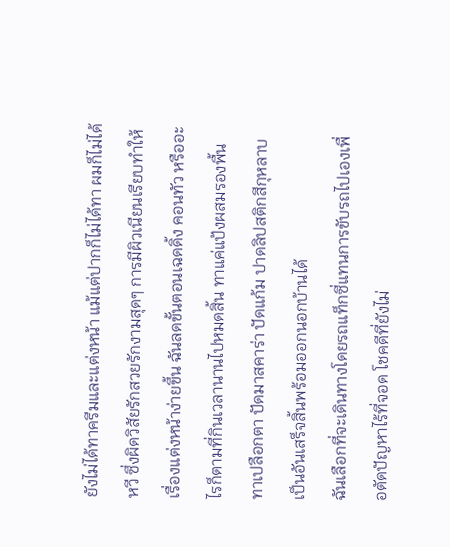ยังไม่ได้ทาครีมและแต่งหน้า แม้แต่ปากก็ไม่ได้ทา ผมก็ไม่ได้หวี ซึ่งผิดวิสัยรักสวยรักงามสุดๆ การมีผิวเนียนเรียบทำให้เรื่องแต่งหน้าง่ายขึ้น ฉันลดขั้นตอนเฉดดิ้ง คอนทัว หรืออะไรก็ตามที่กินเวลานานไปหมดสิ้น ทาแค่แป้งผสมรองพื้น ทาเปลือกตา ปัดมาสคาร่า ปัดแก้ม ปาดลิปสติกสีกุหลาบ เป็นอันเสร็จสิ้นพร้อมออกนอกบ้านได้
ฉันเลือกที่จะเดินทางโดยรถแท็กซี่แทนการขับรถไปเองเพื่อตัดปัญหาไร้ที่จอด โชคดีที่ยังไม่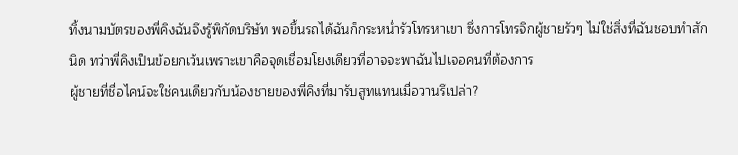ทิ้งนามบัตรของพี่คิงฉันจึงรู้พิกัดบริษัท พอขึ้นรถได้ฉันก็กระหน่ำรัวโทรหาเขา ซึ่งการโทรจิกผู้ชายรัวๆ ไม่ใช่สิ่งที่ฉันชอบทำสักนิด ทว่าพี่คิงเป็นข้อยกเว้นเพราะเขาคือจุดเชื่อมโยงเดียวที่อาจจะพาฉันไปเจอคนที่ต้องการ
ผู้ชายที่ชื่อไคน์จะใช่คนเดียวกับน้องชายของพี่คิงที่มารับสูทแทนเมื่อวานรึเปล่า?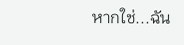หากใช่...ฉัน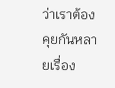ว่าเราต้องคุยกันหลายเรื่อง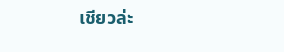เชียวล่ะ